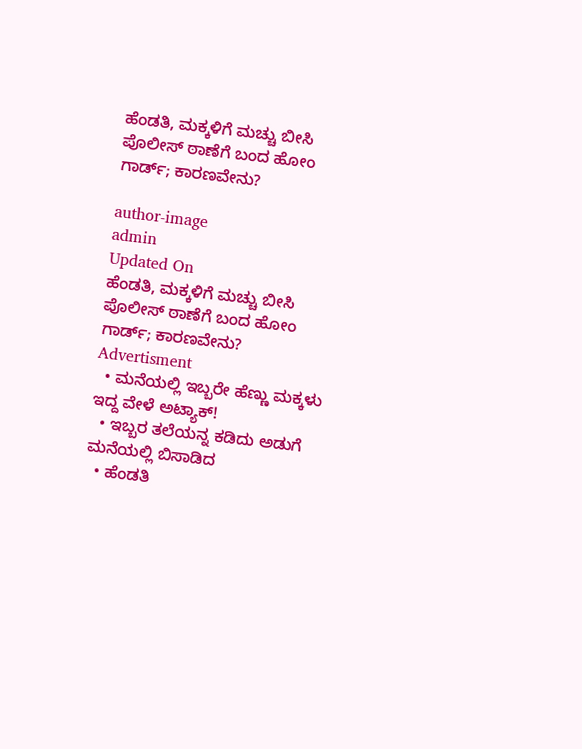ಹೆಂಡತಿ, ಮಕ್ಕಳಿಗೆ ಮಚ್ಚು ಬೀಸಿ ಪೊಲೀಸ್ ಠಾಣೆಗೆ ಬಂದ ಹೋಂ ಗಾರ್ಡ್‌; ಕಾರಣವೇನು?

author-image
admin
Updated On
ಹೆಂಡತಿ, ಮಕ್ಕಳಿಗೆ ಮಚ್ಚು ಬೀಸಿ ಪೊಲೀಸ್ ಠಾಣೆಗೆ ಬಂದ ಹೋಂ ಗಾರ್ಡ್‌; ಕಾರಣವೇನು?
Advertisment
  • ಮನೆಯಲ್ಲಿ ಇಬ್ಬರೇ ಹೆಣ್ಣು ಮಕ್ಕಳು ಇದ್ದ ವೇಳೆ ಅಟ್ಯಾಕ್‌!
  • ಇಬ್ಬರ ತಲೆಯನ್ನ ಕಡಿದು ಅಡುಗೆ ಮನೆಯಲ್ಲಿ ಬಿಸಾಡಿದ
  • ಹೆಂಡತಿ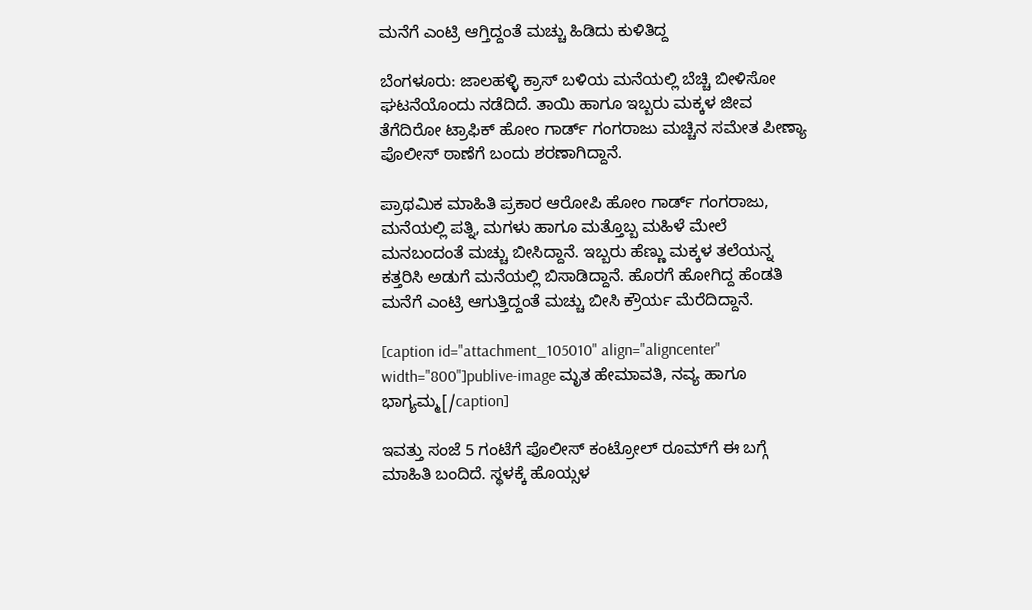ಮನೆಗೆ ಎಂಟ್ರಿ ಆಗ್ತಿದ್ದಂತೆ ಮಚ್ಚು ಹಿಡಿದು ಕುಳಿತಿದ್ದ

ಬೆಂಗಳೂರು: ಜಾಲಹಳ್ಳಿ ಕ್ರಾಸ್ ಬಳಿಯ ಮನೆಯಲ್ಲಿ ಬೆಚ್ಚಿ ಬೀಳಿಸೋ ಘಟನೆಯೊಂದು ನಡೆದಿದೆ. ತಾಯಿ ಹಾಗೂ ಇಬ್ಬರು ಮಕ್ಕಳ ಜೀವ ತೆಗೆದಿರೋ ಟ್ರಾಫಿಕ್ ಹೋಂ ಗಾರ್ಡ್ ಗಂಗರಾಜು ಮಚ್ಚಿನ ಸಮೇತ ಪೀಣ್ಯಾ ಪೊಲೀಸ್ ಠಾಣೆಗೆ ಬಂದು ಶರಣಾಗಿದ್ದಾನೆ.

ಪ್ರಾಥಮಿಕ ಮಾಹಿತಿ ಪ್ರಕಾರ ಆರೋಪಿ ಹೋಂ ಗಾರ್ಡ್ ಗಂಗರಾಜು, ಮನೆಯಲ್ಲಿ ಪತ್ನಿ, ಮಗಳು ಹಾಗೂ ಮತ್ತೊಬ್ಬ ಮಹಿಳೆ ಮೇಲೆ ಮನಬಂದಂತೆ ಮಚ್ಚು ಬೀಸಿದ್ದಾನೆ. ಇಬ್ಬರು ಹೆಣ್ಣು ಮಕ್ಕಳ ತಲೆಯನ್ನ ಕತ್ತರಿಸಿ ಅಡುಗೆ ಮನೆಯಲ್ಲಿ ಬಿಸಾಡಿದ್ದಾನೆ. ಹೊರಗೆ ಹೋಗಿದ್ದ ಹೆಂಡತಿ ಮನೆಗೆ ಎಂಟ್ರಿ ಆಗುತ್ತಿದ್ದಂತೆ ಮಚ್ಚು ಬೀಸಿ ಕ್ರೌರ್ಯ ಮೆರೆದಿದ್ದಾನೆ.

[caption id="attachment_105010" align="aligncenter" width="800"]publive-image ಮೃತ ಹೇಮಾವತಿ, ನವ್ಯ ಹಾಗೂ ಭಾಗ್ಯಮ್ಮ[/caption]

ಇವತ್ತು ಸಂಜೆ 5 ಗಂಟೆಗೆ ಪೊಲೀಸ್ ಕಂಟ್ರೋಲ್ ರೂಮ್‌ಗೆ ಈ ಬಗ್ಗೆ ಮಾಹಿತಿ ಬಂದಿದೆ. ಸ್ಥಳಕ್ಕೆ ಹೊಯ್ಸಳ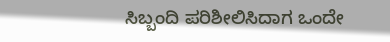ಸಿಬ್ಬಂದಿ ಪರಿಶೀಲಿಸಿದಾಗ ಒಂದೇ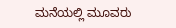ಮನೆಯಲ್ಲಿ ಮೂವರು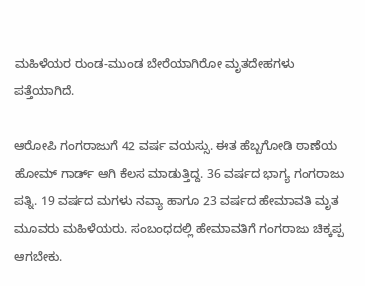ಮಹಿಳೆಯರ ರುಂಡ-ಮುಂಡ ಬೇರೆಯಾಗಿರೋ ಮೃತದೇಹಗಳು ಪತ್ತೆಯಾಗಿದೆ.

ಆರೋಪಿ ಗಂಗರಾಜುಗೆ 42 ವರ್ಷ ವಯಸ್ಸು. ಈತ ಹೆಬ್ಬಗೋಡಿ ಠಾಣೆಯ ಹೋಮ್‌ ಗಾರ್ಡ್‌ ಆಗಿ ಕೆಲಸ ಮಾಡುತ್ತಿದ್ದ. 36 ವರ್ಷದ ಭಾಗ್ಯ ಗಂಗರಾಜು ಪತ್ನಿ. 19 ವರ್ಷದ ಮಗಳು ನವ್ಯಾ ಹಾಗೂ 23 ವರ್ಷದ ಹೇಮಾವತಿ ಮೃತ ಮೂವರು ಮಹಿಳೆಯರು. ಸಂಬಂಧದಲ್ಲಿ ಹೇಮಾವತಿಗೆ ಗಂಗರಾಜು ಚಿಕ್ಕಪ್ಪ ಆಗಬೇಕು.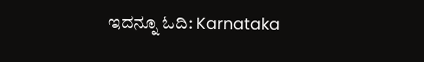ಇದನ್ನೂ ಓದಿ: Karnataka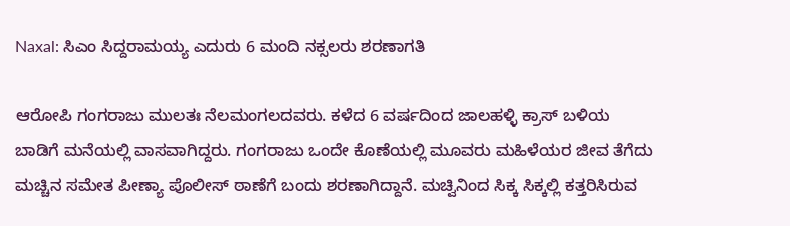Naxal: ಸಿಎಂ ಸಿದ್ದರಾಮಯ್ಯ ಎದುರು 6 ಮಂದಿ ನಕ್ಸಲರು ಶರಣಾಗತಿ

ಆರೋಪಿ ಗಂಗರಾಜು ಮುಲತಃ ನೆಲಮಂಗಲದವರು. ಕಳೆದ 6 ವರ್ಷದಿಂದ ಜಾಲಹಳ್ಳಿ ಕ್ರಾಸ್ ಬಳಿಯ ಬಾಡಿಗೆ ಮನೆಯಲ್ಲಿ ವಾಸವಾಗಿದ್ದರು. ಗಂಗರಾಜು ಒಂದೇ ಕೊಣೆಯಲ್ಲಿ ಮೂವರು ಮಹಿಳೆಯರ ಜೀವ ತೆಗೆದು ಮಚ್ಚಿನ ಸಮೇತ ಪೀಣ್ಯಾ ಪೊಲೀಸ್ ಠಾಣೆಗೆ ಬಂದು ಶರಣಾಗಿದ್ದಾನೆ. ಮಚ್ವಿನಿಂದ ಸಿಕ್ಕ ಸಿಕ್ಕಲ್ಲಿ ಕತ್ತರಿಸಿರುವ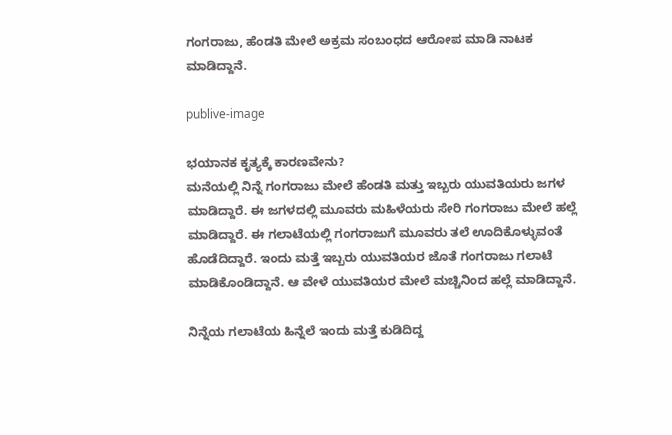ಗಂಗರಾಜು, ಹೆಂಡತಿ ಮೇಲೆ ಅಕ್ರಮ ಸಂಬಂಧದ ಆರೋಪ ಮಾಡಿ ನಾಟಕ ಮಾಡಿದ್ದಾನೆ.

publive-image

ಭಯಾನಕ ಕೃತ್ಯಕ್ಕೆ ಕಾರಣವೇನು?
ಮನೆಯಲ್ಲಿ ನಿನ್ನೆ ಗಂಗರಾಜು ಮೇಲೆ ಹೆಂಡತಿ ಮತ್ತು ಇಬ್ಬರು ಯುವತಿಯರು ಜಗಳ ಮಾಡಿದ್ದಾರೆ. ಈ ಜಗಳದಲ್ಲಿ ಮೂವರು ಮಹಿಳೆಯರು ಸೇರಿ ಗಂಗರಾಜು ಮೇಲೆ ಹಲ್ಲೆ ಮಾಡಿದ್ದಾರೆ. ಈ ಗಲಾಟೆಯಲ್ಲಿ ಗಂಗರಾಜುಗೆ ಮೂವರು ತಲೆ ಊದಿಕೊಳ್ಳುವಂತೆ ಹೊಡೆದಿದ್ದಾರೆ. ಇಂದು ಮತ್ತೆ ಇಬ್ಬರು ಯುವತಿಯರ ಜೊತೆ ಗಂಗರಾಜು ಗಲಾಟೆ ಮಾಡಿಕೊಂಡಿದ್ದಾನೆ. ಆ ವೇಳೆ ಯುವತಿಯರ ಮೇಲೆ ಮಚ್ಚಿನಿಂದ ಹಲ್ಲೆ ಮಾಡಿದ್ದಾನೆ.

ನಿನ್ನೆಯ ಗಲಾಟೆಯ ಹಿನ್ನೆಲೆ ಇಂದು ಮತ್ತೆ ಕುಡಿದಿದ್ದ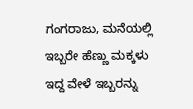ಗಂಗರಾಜು, ಮನೆಯಲ್ಲಿ ಇಬ್ಬರೇ ಹೆಣ್ಣು ಮಕ್ಕಳು ಇದ್ದ ವೇಳೆ ಇಬ್ಬರನ್ನು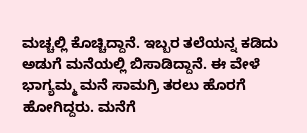ಮಚ್ಚಲ್ಲಿ ಕೊಚ್ಚಿದ್ದಾನೆ. ಇಬ್ಬರ ತಲೆಯನ್ನ ಕಡಿದು ಅಡುಗೆ ಮನೆಯಲ್ಲಿ ಬಿಸಾಡಿದ್ದಾನೆ. ಈ ವೇಳೆ ಭಾಗ್ಯಮ್ಮ ಮನೆ ಸಾಮಗ್ರಿ ತರಲು ಹೊರಗೆ ಹೋಗಿದ್ದರು. ಮನೆಗೆ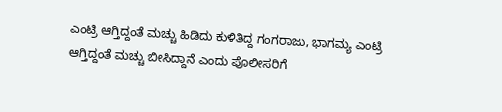ಎಂಟ್ರಿ ಆಗ್ತಿದ್ದಂತೆ ಮಚ್ಚು ಹಿಡಿದು ಕುಳಿತಿದ್ದ ಗಂಗರಾಜು, ಭಾಗಮ್ಯ ಎಂಟ್ರಿ ಆಗ್ತಿದ್ದಂತೆ ಮಚ್ಚು ಬೀಸಿದ್ದಾನೆ ಎಂದು ಪೊಲೀಸರಿಗೆ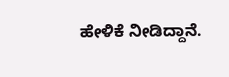ಹೇಳಿಕೆ ನೀಡಿದ್ದಾನೆ.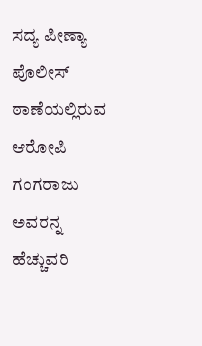ಸದ್ಯ ಪೀಣ್ಯಾ ಪೊಲೀಸ್ ಠಾಣೆಯಲ್ಲಿರುವ ಆರೋಪಿ ಗಂಗರಾಜು ಅವರನ್ನ ಹೆಚ್ಚುವರಿ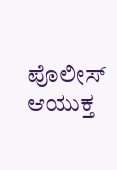ಪೊಲೀಸ್ ಆಯುಕ್ತ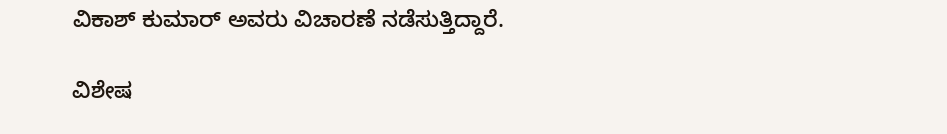ವಿಕಾಶ್ ಕುಮಾರ್ ಅವರು ವಿಚಾರಣೆ ನಡೆಸುತ್ತಿದ್ದಾರೆ.

ವಿಶೇಷ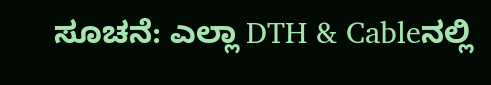ಸೂಚನೆ: ಎಲ್ಲಾ DTH & Cableನಲ್ಲಿ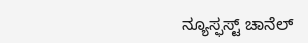ನ್ಯೂಸ್ಫಸ್ಟ್ ಚಾನೆಲ್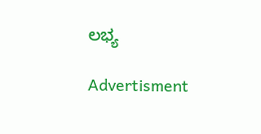ಲಭ್ಯ

Advertisment